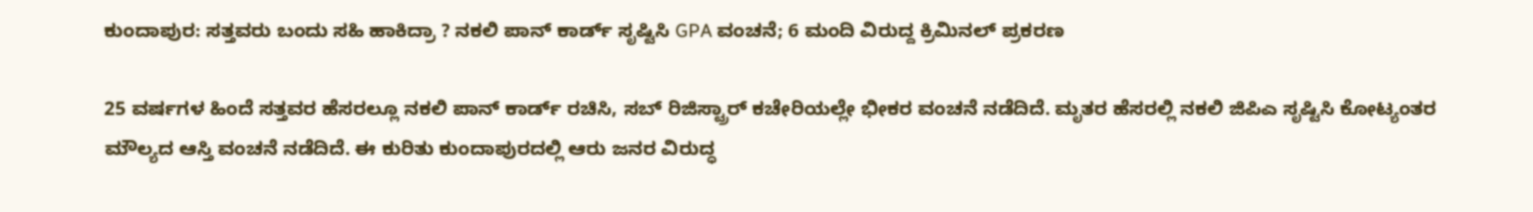ಕುಂದಾಪುರ: ಸತ್ತವರು ಬಂದು ಸಹಿ ಹಾಕಿದ್ರಾ ? ನಕಲಿ ಪಾನ್ ಕಾರ್ಡ್ ಸೃಷ್ಟಿಸಿ GPA ವಂಚನೆ; 6 ಮಂದಿ ವಿರುದ್ದ ಕ್ರಿಮಿನಲ್ ಪ್ರಕರಣ

25 ವರ್ಷಗಳ ಹಿಂದೆ ಸತ್ತವರ ಹೆಸರಲ್ಲೂ ನಕಲಿ ಪಾನ್ ಕಾರ್ಡ್‌ ರಚಿಸಿ, ಸಬ್ ರಿಜಿಸ್ಟ್ರಾರ್ ಕಚೇರಿಯಲ್ಲೇ ಭೀಕರ ವಂಚನೆ ನಡೆದಿದೆ. ಮೃತರ ಹೆಸರಲ್ಲಿ ನಕಲಿ ಜಿಪಿಎ ಸೃಷ್ಟಿಸಿ ಕೋಟ್ಯಂತರ ಮೌಲ್ಯದ ಆಸ್ತಿ ವಂಚನೆ ನಡೆದಿದೆ. ಈ ಕುರಿತು ಕುಂದಾಪುರದಲ್ಲಿ ಆರು ಜನರ ವಿರುದ್ಧ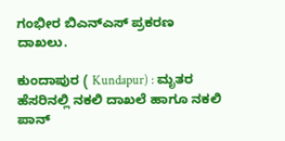ಗಂಭೀರ ಬಿಎನ್ಎಸ್ ಪ್ರಕರಣ ದಾಖಲು.

ಕುಂದಾಪುರ ( Kundapur) : ಮೃತರ ಹೆಸರಿನಲ್ಲಿ ನಕಲಿ ದಾಖಲೆ ಹಾಗೂ ನಕಲಿ ಪಾನ್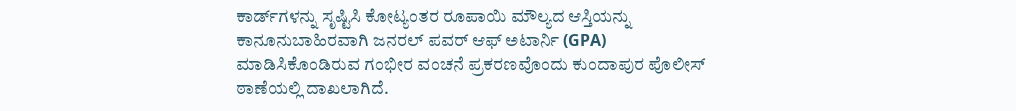ಕಾರ್ಡ್‌ಗಳನ್ನು ಸೃಷ್ಟಿಸಿ ಕೋಟ್ಯಂತರ ರೂಪಾಯಿ ಮೌಲ್ಯದ ಆಸ್ತಿಯನ್ನು ಕಾನೂನುಬಾಹಿರವಾಗಿ ಜನರಲ್ ಪವರ್ ಆಫ್ ಅಟಾರ್ನಿ (GPA) ಮಾಡಿಸಿಕೊಂಡಿರುವ ಗಂಭೀರ ವಂಚನೆ ಪ್ರಕರಣವೊಂದು ಕುಂದಾಪುರ ಪೊಲೀಸ್ ಠಾಣೆಯಲ್ಲಿ ದಾಖಲಾಗಿದೆ.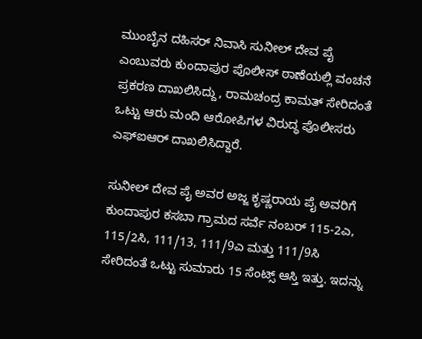ಮುಂಬೈನ ದಹಿಸರ್ ನಿವಾಸಿ ಸುನೀಲ್ ದೇವ ಪೈ ಎಂಬುವರು ಕುಂದಾಪುರ ಪೊಲೀಸ್‌ ಠಾಣೆಯಲ್ಲಿ ವಂಚನೆ ಪ್ರಕರಣ ದಾಖಲಿಸಿದ್ದು, ರಾಮಚಂದ್ರ ಕಾಮತ್ ಸೇರಿದಂತೆ ಒಟ್ಟು ಆರು ಮಂದಿ ಆರೋಪಿಗಳ ವಿರುದ್ಧ ಪೊಲೀಸರು ಎಫ್‌ಐಆರ್ ದಾಖಲಿಸಿದ್ದಾರೆ.

ಸುನೀಲ್ ದೇವ ಪೈ ಅವರ ಅಜ್ಜ ಕೃಷ್ಣರಾಯ ಪೈ ಅವರಿಗೆ ಕುಂದಾಪುರ ಕಸಬಾ ಗ್ರಾಮದ ಸರ್ವೆ ನಂಬರ್ 115-2ಎ, 115/2ಸಿ, 111/13, 111/9ಎ ಮತ್ತು 111/9ಸಿ ಸೇರಿದಂತೆ ಒಟ್ಟು ಸುಮಾರು 15 ಸೆಂಟ್ಸ್ ಆಸ್ತಿ ಇತ್ತು. ಇದನ್ನು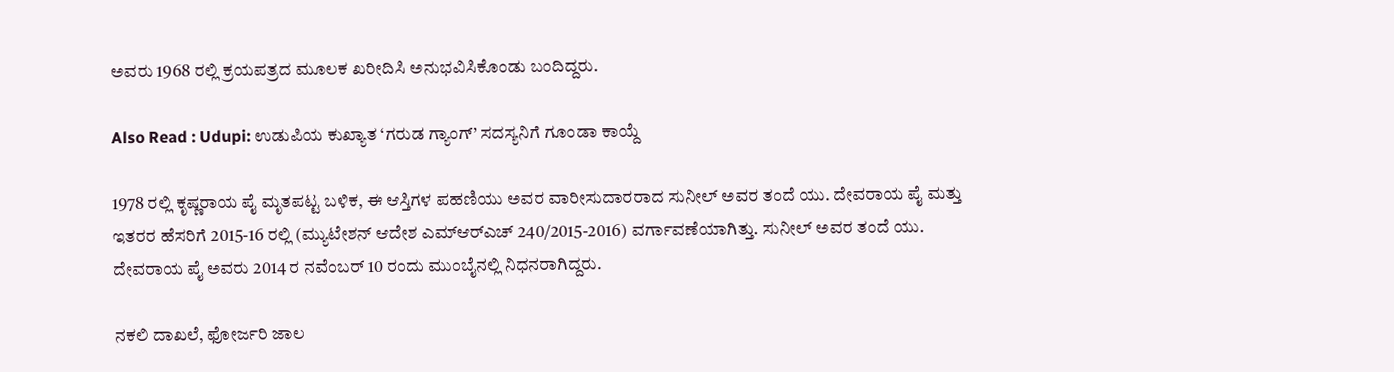ಅವರು 1968 ರಲ್ಲಿ ಕ್ರಯಪತ್ರದ ಮೂಲಕ ಖರೀದಿಸಿ ಅನುಭವಿಸಿಕೊಂಡು ಬಂದಿದ್ದರು.

Also Read : Udupi: ಉಡುಪಿಯ ಕುಖ್ಯಾತ ‘ಗರುಡ ಗ್ಯಾಂಗ್’ ಸದಸ್ಯನಿಗೆ ಗೂಂಡಾ ಕಾಯ್ದೆ

1978 ರಲ್ಲಿ ಕೃಷ್ಣರಾಯ ಪೈ ಮೃತಪಟ್ಟ ಬಳಿಕ, ಈ ಆಸ್ತಿಗಳ ಪಹಣಿಯು ಅವರ ವಾರೀಸುದಾರರಾದ ಸುನೀಲ್ ಅವರ ತಂದೆ ಯು. ದೇವರಾಯ ಪೈ ಮತ್ತು ಇತರರ ಹೆಸರಿಗೆ 2015-16 ರಲ್ಲಿ (ಮ್ಯುಟೇಶನ್ ಆದೇಶ ಎಮ್‌ಆರ್‌ಎಚ್ 240/2015-2016) ವರ್ಗಾವಣೆಯಾಗಿತ್ತು. ಸುನೀಲ್ ಅವರ ತಂದೆ ಯು. ದೇವರಾಯ ಪೈ ಅವರು 2014 ರ ನವೆಂಬರ್ 10 ರಂದು ಮುಂಬೈನಲ್ಲಿ ನಿಧನರಾಗಿದ್ದರು.

ನಕಲಿ ದಾಖಲೆ, ಫೋರ್ಜರಿ ಜಾಲ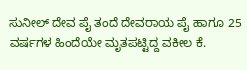ಸುನೀಲ್ ದೇವ ಪೈ ತಂದೆ ದೇವರಾಯ ಪೈ ಹಾಗೂ 25 ವರ್ಷಗಳ ಹಿಂದೆಯೇ ಮೃತಪಟ್ಟಿದ್ದ ವಕೀಲ ಕೆ.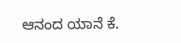ಆನಂದ ಯಾನೆ ಕೆ.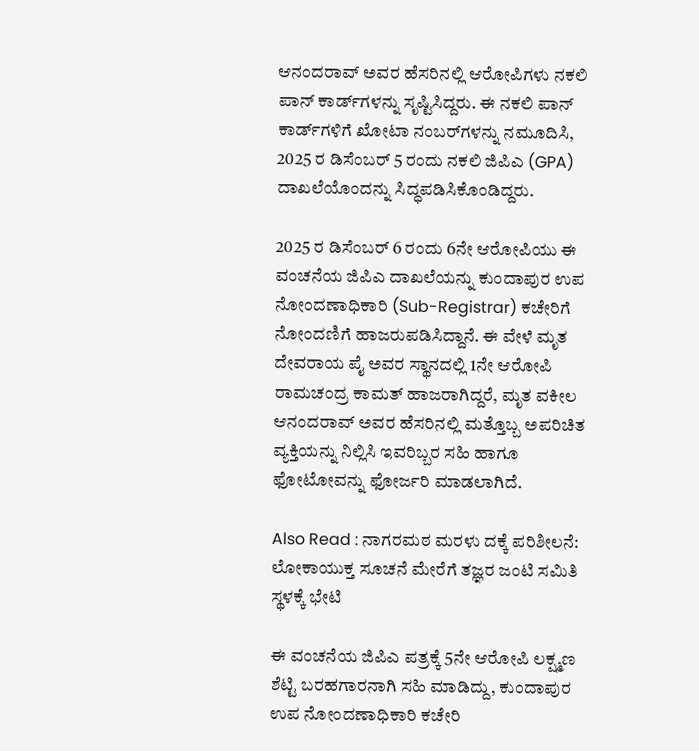ಆನಂದರಾವ್ ಅವರ ಹೆಸರಿನಲ್ಲಿ ಆರೋಪಿಗಳು ನಕಲಿ ಪಾನ್ ಕಾರ್ಡ್‌ಗಳನ್ನು ಸೃಷ್ಟಿಸಿದ್ದರು. ಈ ನಕಲಿ ಪಾನ್ ಕಾರ್ಡ್‌ಗಳಿಗೆ ಖೋಟಾ ನಂಬರ್‌ಗಳನ್ನು ನಮೂದಿಸಿ, 2025 ರ ಡಿಸೆಂಬರ್ 5 ರಂದು ನಕಲಿ ಜಿಪಿಎ (GPA) ದಾಖಲೆಯೊಂದನ್ನು ಸಿದ್ಧಪಡಿಸಿಕೊಂಡಿದ್ದರು.

2025 ರ ಡಿಸೆಂಬರ್ 6 ರಂದು 6ನೇ ಆರೋಪಿಯು ಈ ವಂಚನೆಯ ಜಿಪಿಎ ದಾಖಲೆಯನ್ನು ಕುಂದಾಪುರ ಉಪ ನೋಂದಣಾಧಿಕಾರಿ (Sub-Registrar) ಕಚೇರಿಗೆ ನೋಂದಣಿಗೆ ಹಾಜರುಪಡಿಸಿದ್ದಾನೆ. ಈ ವೇಳೆ ಮೃತ ದೇವರಾಯ ಪೈ ಅವರ ಸ್ಥಾನದಲ್ಲಿ 1ನೇ ಆರೋಪಿ ರಾಮಚಂದ್ರ ಕಾಮತ್ ಹಾಜರಾಗಿದ್ದರೆ, ಮೃತ ವಕೀಲ ಆನಂದರಾವ್ ಅವರ ಹೆಸರಿನಲ್ಲಿ ಮತ್ತೊಬ್ಬ ಅಪರಿಚಿತ ವ್ಯಕ್ತಿಯನ್ನು ನಿಲ್ಲಿಸಿ ಇವರಿಬ್ಬರ ಸಹಿ ಹಾಗೂ ಫೋಟೋವನ್ನು ಫೋರ್ಜರಿ ಮಾಡಲಾಗಿದೆ.

Also Read : ನಾಗರಮಠ ಮರಳು ದಕ್ಕೆ ಪರಿಶೀಲನೆ: ಲೋಕಾಯುಕ್ತ ಸೂಚನೆ ಮೇರೆಗೆ ತಜ್ಞರ ಜಂಟಿ ಸಮಿತಿ ಸ್ಥಳಕ್ಕೆ ಭೇಟಿ

ಈ ವಂಚನೆಯ ಜಿಪಿಎ ಪತ್ರಕ್ಕೆ 5ನೇ ಆರೋಪಿ ಲಕ್ಷ್ಮಣ ಶೆಟ್ಟಿ ಬರಹಗಾರನಾಗಿ ಸಹಿ ಮಾಡಿದ್ದು, ಕುಂದಾಪುರ ಉಪ ನೋಂದಣಾಧಿಕಾರಿ ಕಚೇರಿ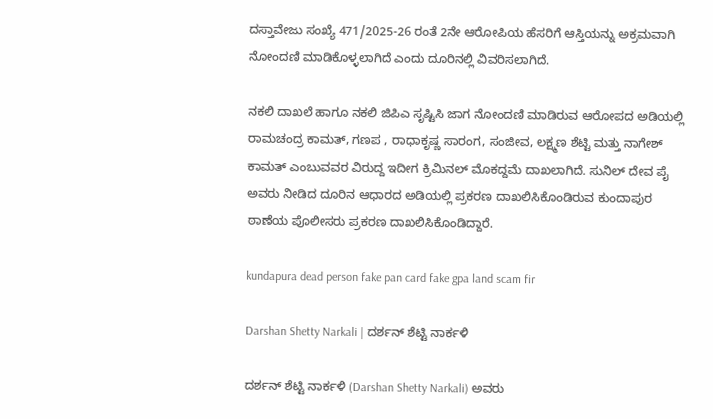ದಸ್ತಾವೇಜು ಸಂಖ್ಯೆ 471/2025-26 ರಂತೆ 2ನೇ ಆರೋಪಿಯ ಹೆಸರಿಗೆ ಆಸ್ತಿಯನ್ನು ಅಕ್ರಮವಾಗಿ ನೋಂದಣಿ ಮಾಡಿಕೊಳ್ಳಲಾಗಿದೆ ಎಂದು ದೂರಿನಲ್ಲಿ ವಿವರಿಸಲಾಗಿದೆ.

ನಕಲಿ ದಾಖಲೆ ಹಾಗೂ ನಕಲಿ ಜಿಪಿಎ ಸೃಷ್ಟಿಸಿ ಜಾಗ ನೋಂದಣಿ ಮಾಡಿರುವ ಆರೋಪದ ಅಡಿಯಲ್ಲಿ ರಾಮಚಂದ್ರ ಕಾಮತ್, ಗಣಪ , ರಾಧಾಕೃಷ್ಣ ಸಾರಂಗ, ಸಂಜೀವ, ಲಕ್ಷ್ಮಣ ಶೆಟ್ಟಿ ಮತ್ತು ನಾಗೇಶ್ ಕಾಮತ್ ಎಂಬುವವರ ವಿರುದ್ದ ಇದೀಗ ಕ್ರಿಮಿನಲ್‌ ಮೊಕದ್ದಮೆ ದಾಖಲಾಗಿದೆ. ಸುನಿಲ್‌ ದೇವ ಪೈ ಅವರು ನೀಡಿದ ದೂರಿನ ಆಧಾರದ ಅಡಿಯಲ್ಲಿ ಪ್ರಕರಣ ದಾಖಲಿಸಿಕೊಂಡಿರುವ ಕುಂದಾಪುರ ಠಾಣೆಯ ಪೊಲೀಸರು ಪ್ರಕರಣ ದಾಖಲಿಸಿಕೊಂಡಿದ್ದಾರೆ.

kundapura dead person fake pan card fake gpa land scam fir

Darshan Shetty Narkali | ದರ್ಶನ್‌ ಶೆಟ್ಟಿ ನಾರ್ಕಳಿ

ದರ್ಶನ್‌ ಶೆಟ್ಟಿ ನಾರ್ಕಳಿ (Darshan Shetty Narkali) ಅವರು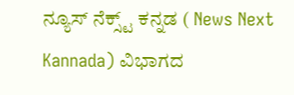ನ್ಯೂಸ್‌ ನೆಕ್ಸ್ಟ್ ಕನ್ನಡ ( News Next Kannada) ವಿಭಾಗದ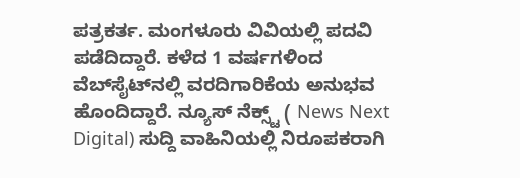ಪತ್ರಕರ್ತ. ಮಂಗಳೂರು ವಿವಿಯಲ್ಲಿ ಪದವಿ ಪಡೆದಿದ್ದಾರೆ. ಕಳೆದ 1 ವರ್ಷಗಳಿಂದ ವೆಬ್‌ಸೈಟ್‌ನಲ್ಲಿ ವರದಿಗಾರಿಕೆಯ ಅನುಭವ ಹೊಂದಿದ್ದಾರೆ. ನ್ಯೂಸ್‌ ನೆಕ್ಸ್ಟ್‌ ( News Next Digital) ಸುದ್ದಿ ವಾಹಿನಿಯಲ್ಲಿ ನಿರೂಪಕರಾಗಿ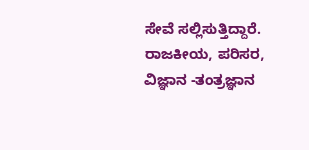ಸೇವೆ ಸಲ್ಲಿಸುತ್ತಿದ್ದಾರೆ. ರಾಜಕೀಯ, ಪರಿಸರ, ವಿಜ್ಞಾನ -ತಂತ್ರಜ್ಞಾನ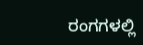ರಂಗಗಳಲ್ಲಿ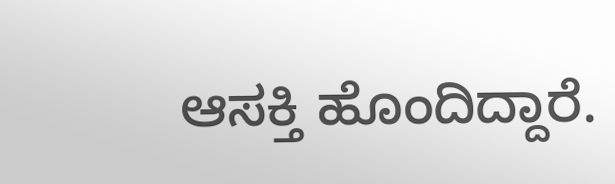ಆಸಕ್ತಿ ಹೊಂದಿದ್ದಾರೆ.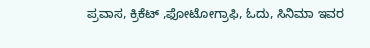ಪ್ರವಾಸ, ಕ್ರಿಕೆಟ್ ,ಫೋಟೋಗ್ರಾಫಿ, ಓದು, ಸಿನಿಮಾ ಇವರ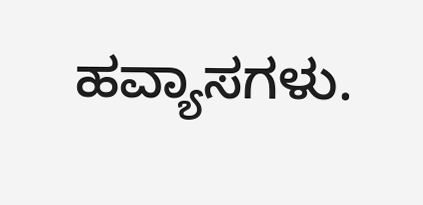ಹವ್ಯಾಸಗಳು.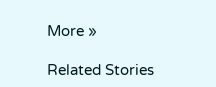More »

Related Stories